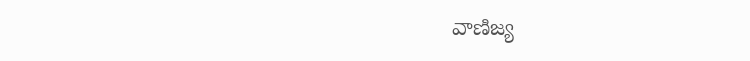వాణిజ్య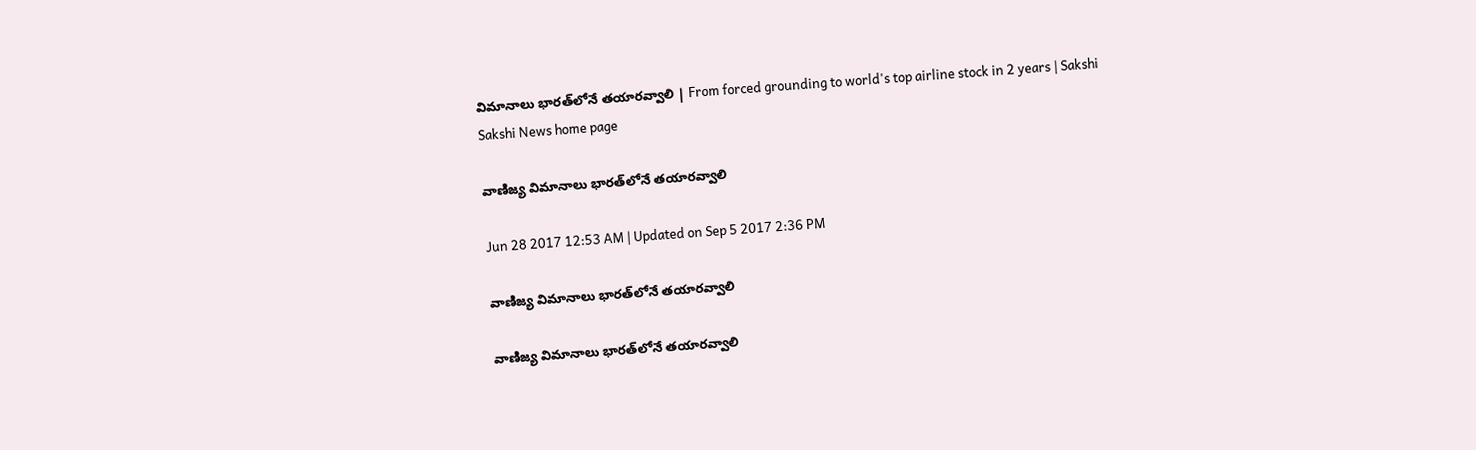విమానాలు భారత్‌లోనే తయారవ్వాలి | From forced grounding to world's top airline stock in 2 years | Sakshi
Sakshi News home page

వాణిజ్య విమానాలు భారత్‌లోనే తయారవ్వాలి

Jun 28 2017 12:53 AM | Updated on Sep 5 2017 2:36 PM

వాణిజ్య విమానాలు భారత్‌లోనే తయారవ్వాలి

వాణిజ్య విమానాలు భారత్‌లోనే తయారవ్వాలి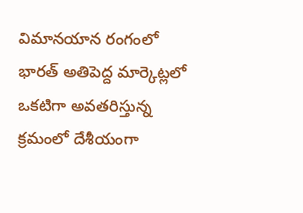విమానయాన రంగంలో భారత్‌ అతిపెద్ద మార్కెట్లలో ఒకటిగా అవతరిస్తున్న క్రమంలో దేశీయంగా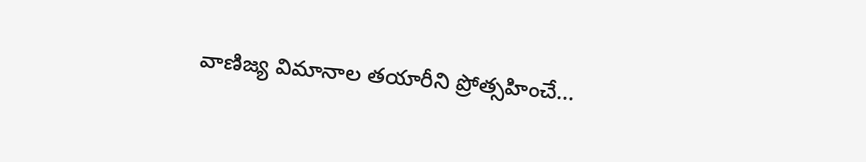వాణిజ్య విమానాల తయారీని ప్రోత్సహించే...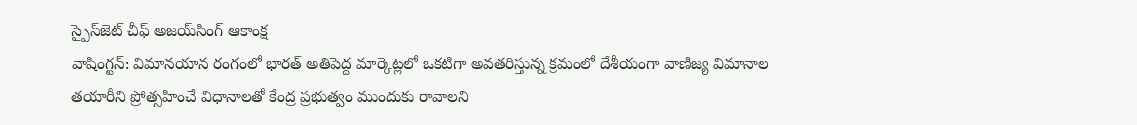స్పైస్‌జెట్‌ చీఫ్‌ అజయ్‌సింగ్‌ ఆకాంక్ష
వాషింగ్టన్‌: విమానయాన రంగంలో భారత్‌ అతిపెద్ద మార్కెట్లలో ఒకటిగా అవతరిస్తున్న క్రమంలో దేశీయంగా వాణిజ్య విమానాల తయారీని ప్రోత్సహించే విధానాలతో కేంద్ర ప్రభుత్వం ముందుకు రావాలని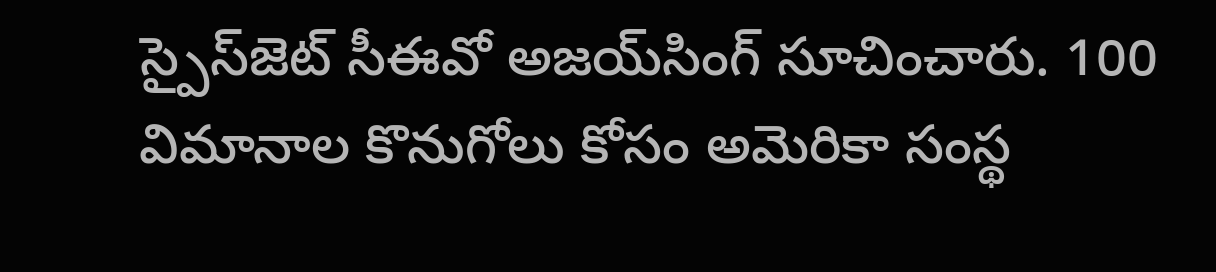స్పైస్‌జెట్‌ సీఈవో అజయ్‌సింగ్‌ సూచించారు. 100 విమానాల కొనుగోలు కోసం అమెరికా సంస్థ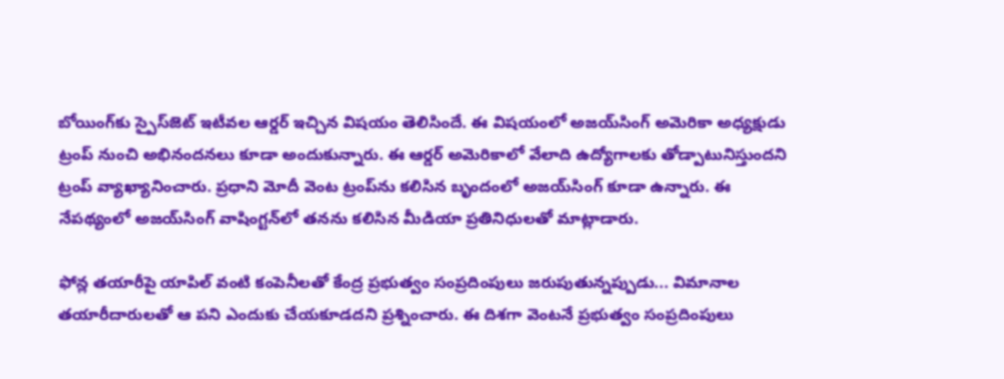బోయింగ్‌కు స్పైస్‌జెట్‌ ఇటీవల ఆర్డర్‌ ఇచ్చిన విషయం తెలిసిందే. ఈ విషయంలో అజయ్‌సింగ్‌ అమెరికా అధ్యక్షుడు ట్రంప్‌ నుంచి అభినందనలు కూడా అందుకున్నారు. ఈ ఆర్డర్‌ అమెరికాలో వేలాది ఉద్యోగాలకు తోడ్పాటునిస్తుందని ట్రంప్‌ వ్యాఖ్యానించారు. ప్రధాని మోదీ వెంట ట్రంప్‌ను కలిసిన బృందంలో అజయ్‌సింగ్‌ కూడా ఉన్నారు. ఈ నేపథ్యంలో అజయ్‌సింగ్‌ వాషింగ్టన్‌లో తనను కలిసిన మీడియా ప్రతినిధులతో మాట్లాడారు.

ఫోన్ల తయారీపై యాపిల్‌ వంటి కంపెనీలతో కేంద్ర ప్రభుత్వం సంప్రదింపులు జరుపుతున్నప్పుడు... విమానాల తయారీదారులతో ఆ పని ఎందుకు చేయకూడదని ప్రశ్నించారు. ఈ దిశగా వెంటనే ప్రభుత్వం సంప్రదింపులు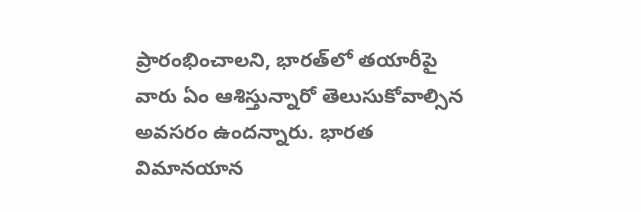ప్రారంభించాలని, భారత్‌లో తయారీపై వారు ఏం ఆశిస్తున్నారో తెలుసుకోవాల్సిన అవసరం ఉందన్నారు. భారత విమానయాన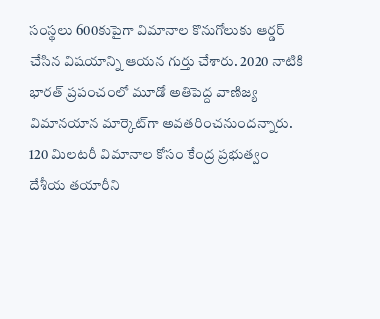సంస్థలు 600కుపైగా విమానాల కొనుగోలుకు ఆర్డర్‌ చేసిన విషయాన్ని ఆయన గుర్తు చేశారు. 2020 నాటికి భారత్‌ ప్రపంచంలో మూడో అతిపెద్ద వాణిజ్య విమానయాన మార్కెట్‌గా అవతరించనుందన్నారు. 120 మిలటరీ విమానాల కోసం కేంద్ర ప్రభుత్వం దేశీయ తయారీని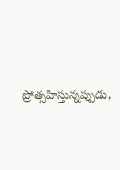ప్రోత్సహిస్తున్నప్పుడు,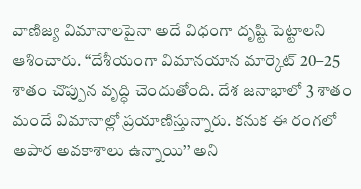వాణిజ్య విమానాలపైనా అదే విధంగా దృష్టి పెట్టాలని ఆశించారు. ‘‘దేశీయంగా విమానయాన మార్కెట్‌ 20–25 శాతం చొప్పున వృద్ధి చెందుతోంది. దేశ జనాభాలో 3 శాతం మందే విమానాల్లో ప్రయాణిస్తున్నారు. కనుక ఈ రంగలో అపార అవకాశాలు ఉన్నాయి’’ అని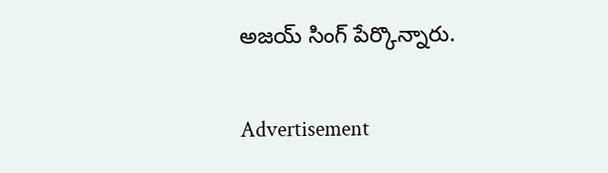అజయ్‌ సింగ్‌ పేర్కొన్నారు.

Advertisement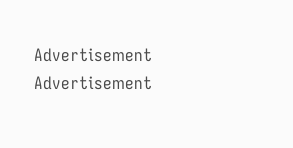Advertisement
Advertisement